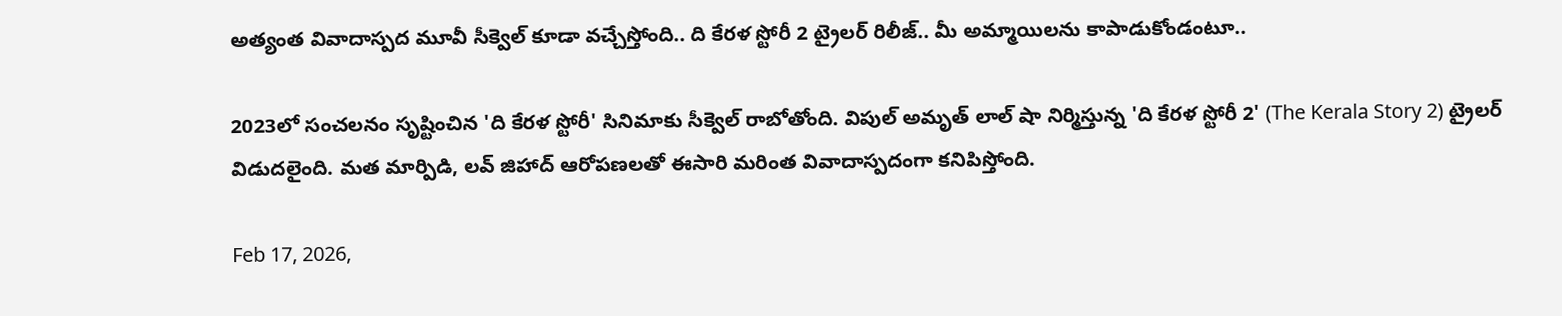అత్యంత వివాదాస్పద మూవీ సీక్వెల్ కూడా వచ్చేస్తోంది.. ది కేరళ స్టోరీ 2 ట్రైలర్ రిలీజ్.. మీ అమ్మాయిలను కాపాడుకోండంటూ..

2023లో సంచలనం సృష్టించిన 'ది కేరళ స్టోరీ' సినిమాకు సీక్వెల్ రాబోతోంది. విపుల్ అమృత్ లాల్ షా నిర్మిస్తున్న 'ది కేరళ స్టోరీ 2' (The Kerala Story 2) ట్రైలర్ విడుదలైంది. మత మార్పిడి, లవ్ జిహాద్ ఆరోపణలతో ఈసారి మరింత వివాదాస్పదంగా కనిపిస్తోంది.

Feb 17, 2026,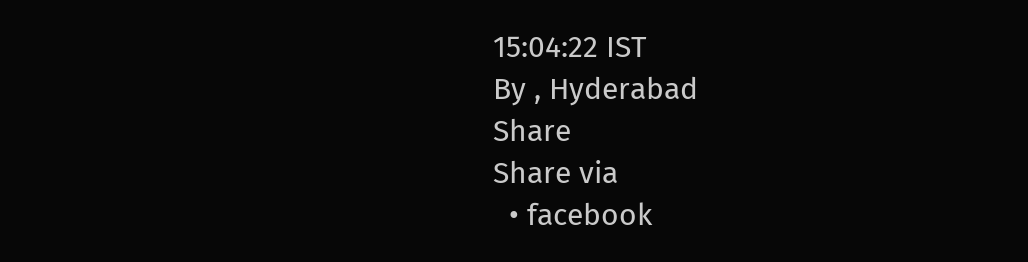15:04:22 IST
By , Hyderabad
Share
Share via
  • facebook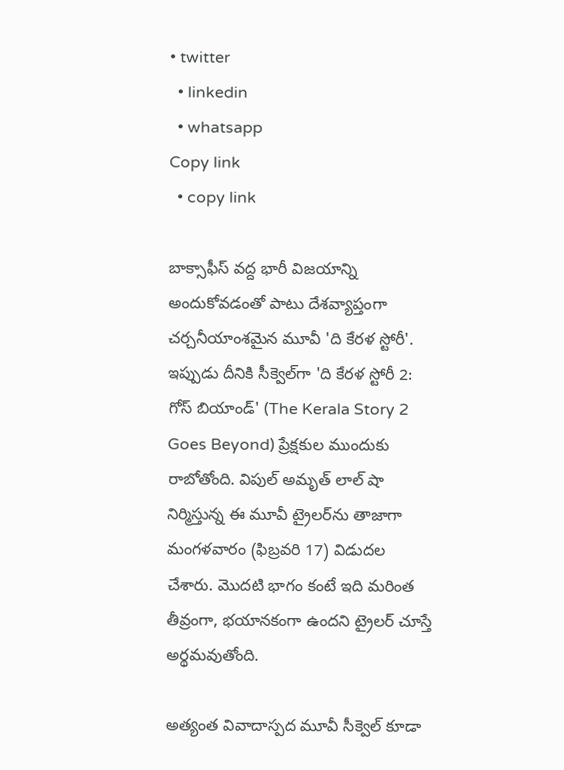• twitter
  • linkedin
  • whatsapp
Copy link
  • copy link

బాక్సాఫీస్ వద్ద భారీ విజయాన్ని అందుకోవడంతో పాటు దేశవ్యాప్తంగా చర్చనీయాంశమైన మూవీ 'ది కేరళ స్టోరీ'. ఇప్పుడు దీనికి సీక్వెల్‌గా 'ది కేరళ స్టోరీ 2: గోస్ బియాండ్' (The Kerala Story 2 Goes Beyond) ప్రేక్షకుల ముందుకు రాబోతోంది. విపుల్ అమృత్ లాల్ షా నిర్మిస్తున్న ఈ మూవీ ట్రైలర్‌ను తాజాగా మంగళవారం (ఫిబ్రవరి 17) విడుదల చేశారు. మొదటి భాగం కంటే ఇది మరింత తీవ్రంగా, భయానకంగా ఉందని ట్రైలర్ చూస్తే అర్థమవుతోంది.

అత్యంత వివాదాస్పద మూవీ సీక్వెల్ కూడా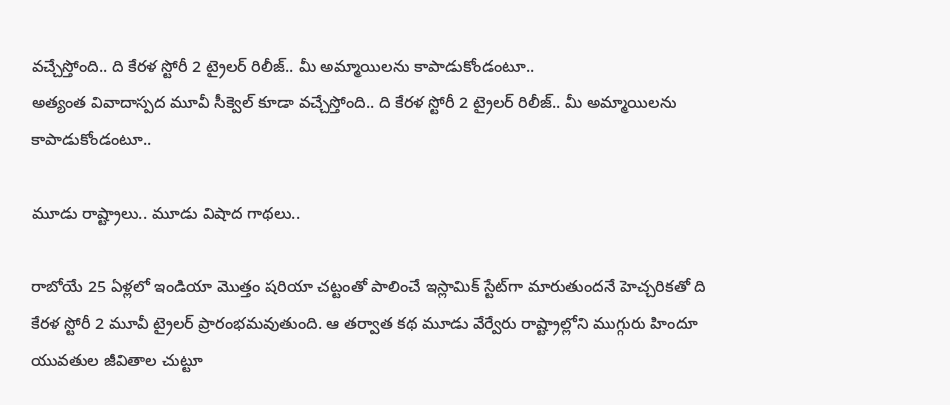వచ్చేస్తోంది.. ది కేరళ స్టోరీ 2 ట్రైలర్ రిలీజ్.. మీ అమ్మాయిలను కాపాడుకోండంటూ..
అత్యంత వివాదాస్పద మూవీ సీక్వెల్ కూడా వచ్చేస్తోంది.. ది కేరళ స్టోరీ 2 ట్రైలర్ రిలీజ్.. మీ అమ్మాయిలను కాపాడుకోండంటూ..

మూడు రాష్ట్రాలు.. మూడు విషాద గాథలు..

రాబోయే 25 ఏళ్లలో ఇండియా మొత్తం షరియా చట్టంతో పాలించే ఇస్లామిక్ స్టేట్‌గా మారుతుందనే హెచ్చరికతో ది కేరళ స్టోరీ 2 మూవీ ట్రైలర్ ప్రారంభమవుతుంది. ఆ తర్వాత కథ మూడు వేర్వేరు రాష్ట్రాల్లోని ముగ్గురు హిందూ యువతుల జీవితాల చుట్టూ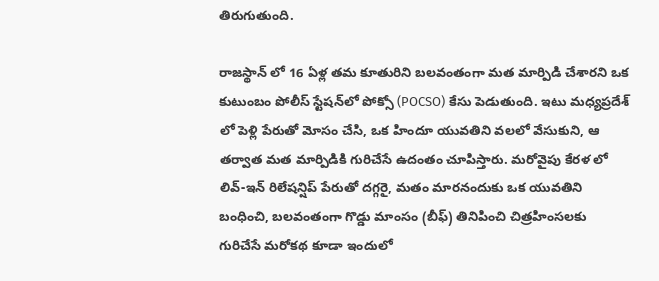తిరుగుతుంది.

రాజస్థాన్ లో 16 ఏళ్ల తమ కూతురిని బలవంతంగా మత మార్పిడి చేశారని ఒక కుటుంబం పోలీస్ స్టేషన్‌లో పోక్సో (POCSO) కేసు పెడుతుంది. ఇటు మధ్యప్రదేశ్ లో పెళ్లి పేరుతో మోసం చేసి, ఒక హిందూ యువతిని వలలో వేసుకుని, ఆ తర్వాత మత మార్పిడికి గురిచేసే ఉదంతం చూపిస్తారు. మరోవైపు కేరళ లో లివ్-ఇన్ రిలేషన్షిప్ పేరుతో దగ్గరై, మతం మారనందుకు ఒక యువతిని బంధించి, బలవంతంగా గొడ్డు మాంసం (బీఫ్) తినిపించి చిత్రహింసలకు గురిచేసే మరోకథ కూడా ఇందులో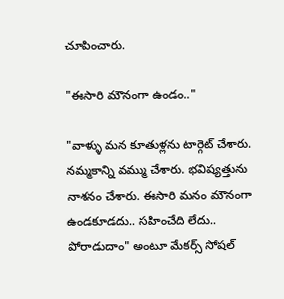చూపించారు.

"ఈసారి మౌనంగా ఉండం.."

"వాళ్ళు మన కూతుళ్లను టార్గెట్ చేశారు. నమ్మకాన్ని వమ్ము చేశారు. భవిష్యత్తును నాశనం చేశారు. ఈసారి మనం మౌనంగా ఉండకూడదు.. సహించేది లేదు.. పోరాడుదాం" అంటూ మేకర్స్ సోషల్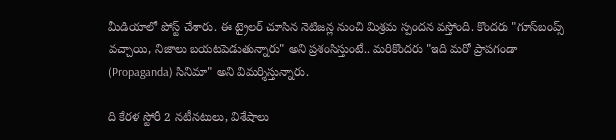మీడియాలో పోస్ట్ చేశారు. ఈ ట్రైలర్ చూసిన నెటిజన్ల నుంచి మిశ్రమ స్పందన వస్తోంది. కొందరు "గూస్‌బంప్స్ వచ్చాయి, నిజాలు బయటపెడుతున్నారు" అని ప్రశంసిస్తుంటే.. మరికొందరు "ఇది మరో ప్రాపగండా (Propaganda) సినిమా" అని విమర్శిస్తున్నారు.

ది కేరళ స్టోరీ 2 నటీనటులు, విశేషాలు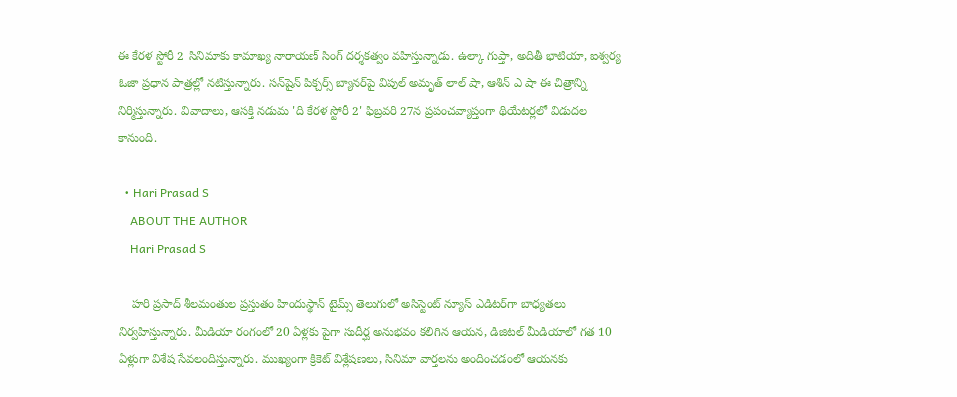ఈ కేరళ స్టోరీ 2 సినిమాకు కామాఖ్య నారాయణ్ సింగ్ దర్శకత్వం వహిస్తున్నాడు. ఉల్కా గుప్తా, అదితీ భాటియా, ఐశ్వర్య ఓజా ప్రధాన పాత్రల్లో నటిస్తున్నారు. సన్‌షైన్ పిక్చర్స్ బ్యానర్‌పై విపుల్ అమృత్ లాల్ షా, ఆశిన్ ఎ షా ఈ చిత్రాన్ని నిర్మిస్తున్నారు. వివాదాలు, ఆసక్తి నడుమ 'ది కేరళ స్టోరీ 2' ఫిబ్రవరి 27న ప్రపంచవ్యాప్తంగా థియేటర్లలో విడుదల కానుంది.

  • Hari Prasad S
    ABOUT THE AUTHOR
    Hari Prasad S

    హరి ప్రసాద్ శీలమంతుల ప్రస్తుతం హిందుస్థాన్ టైమ్స్ తెలుగులో అసిస్టెంట్ న్యూస్ ఎడిటర్‌గా బాధ్యతలు నిర్వహిస్తున్నారు. మీడియా రంగంలో 20 ఏళ్లకు పైగా సుదీర్ఘ అనుభవం కలిగిన ఆయన, డిజిటల్ మీడియాలో గత 10 ఏళ్లుగా విశేష సేవలందిస్తున్నారు. ముఖ్యంగా క్రికెట్ విశ్లేషణలు, సినిమా వార్తలను అందించడంలో ఆయనకు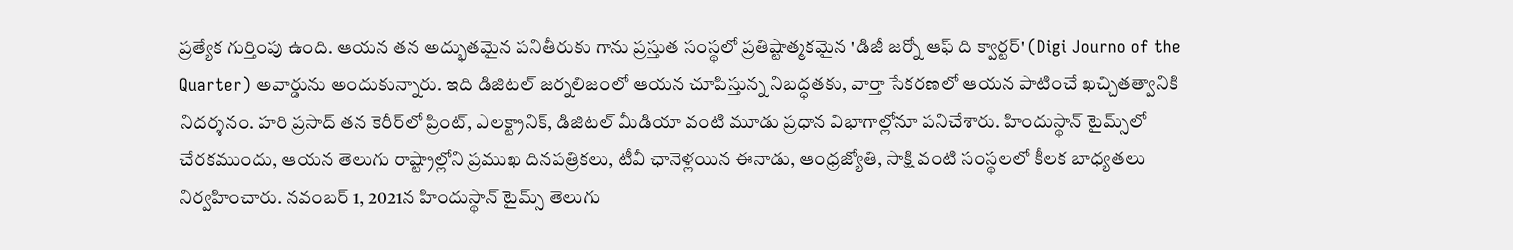ప్రత్యేక గుర్తింపు ఉంది. ఆయన తన అద్భుతమైన పనితీరుకు గాను ప్రస్తుత సంస్థలో ప్రతిష్టాత్మకమైన 'డిజీ జర్నో ఆఫ్ ది క్వార్టర్' (Digi Journo of the Quarter) అవార్డును అందుకున్నారు. ఇది డిజిటల్ జర్నలిజంలో ఆయన చూపిస్తున్న నిబద్ధతకు, వార్తా సేకరణలో ఆయన పాటించే ఖచ్చితత్వానికి నిదర్శనం. హరి ప్రసాద్ తన కెరీర్‌లో ప్రింట్, ఎలక్ట్రానిక్, డిజిటల్ మీడియా వంటి మూడు ప్రధాన విభాగాల్లోనూ పనిచేశారు. హిందుస్థాన్ టైమ్స్‌లో చేరకముందు, ఆయన తెలుగు రాష్ట్రాల్లోని ప్రముఖ దినపత్రికలు, టీవీ ఛానెళ్లయిన ఈనాడు, ఆంధ్రజ్యోతి, సాక్షి వంటి సంస్థలలో కీలక బాధ్యతలు నిర్వహించారు. నవంబర్ 1, 2021న హిందుస్థాన్ టైమ్స్ తెలుగు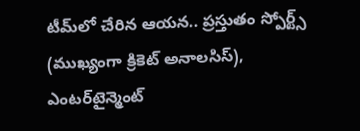టీమ్‌లో చేరిన ఆయన.. ప్రస్తుతం స్పోర్ట్స్ (ముఖ్యంగా క్రికెట్ అనాలసిస్), ఎంటర్‌టైన్మెంట్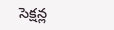సెక్షన్ల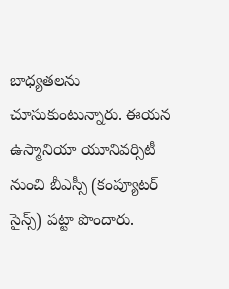బాధ్యతలను చూసుకుంటున్నారు. ఈయన ఉస్మానియా యూనివర్సిటీ నుంచి బీఎస్సీ (కంప్యూటర్ సైన్స్) పట్టా పొందారు.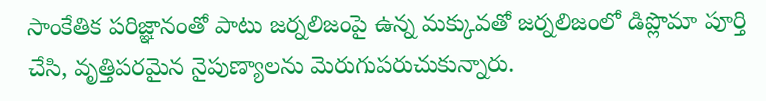సాంకేతిక పరిజ్ఞానంతో పాటు జర్నలిజంపై ఉన్న మక్కువతో జర్నలిజంలో డిప్లొమా పూర్తి చేసి, వృత్తిపరమైన నైపుణ్యాలను మెరుగుపరుచుకున్నారు.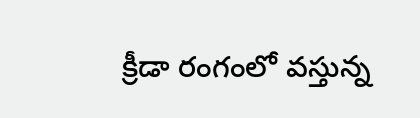క్రీడా రంగంలో వస్తున్న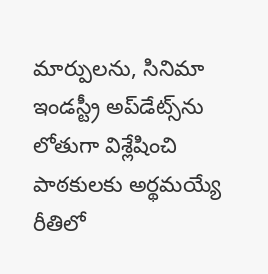మార్పులను, సినిమా ఇండస్ట్రీ అప్‌డేట్స్‌ను లోతుగా విశ్లేషించి పాఠకులకు అర్థమయ్యే రీతిలో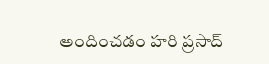అందించడం హరి ప్రసాద్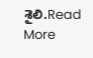శైలి.Read More